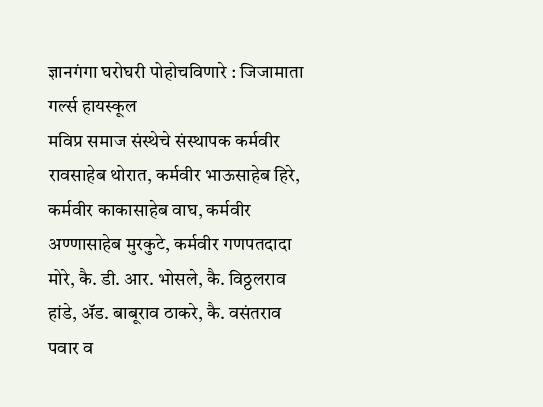ज्ञानगंगा घरोघरी पोहोचविणारे : जिजामाता गर्ल्स हायस्कूल
मविप्र समाज संस्थेचे संस्थापक कर्मवीर रावसाहेब थोरात, कर्मवीर भाऊसाहेब हिरे, कर्मवीर काकासाहेब वाघ, कर्मवीर अण्णासाहेब मुरकुटे, कर्मवीर गणपतदादा मोरे, कै. डी. आर. भोसले, कै. विठ्ठलराव हांडे, ॲड. बाबूराव ठाकरे, कै. वसंतराव पवार व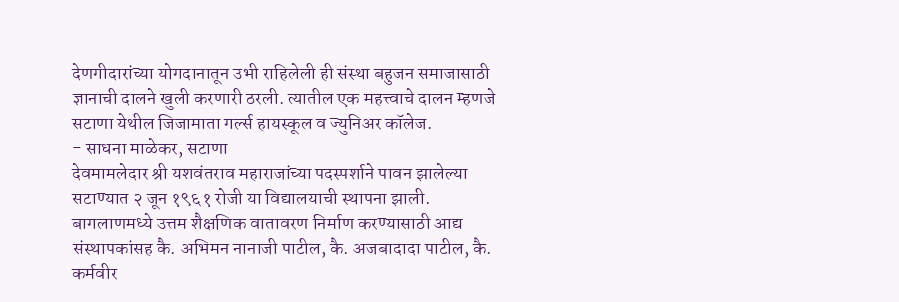देणगीदारांच्या योगदानातून उभी राहिलेली ही संस्था बहुजन समाजासाठी ज्ञानाची दालने खुली करणारी ठरली. त्यातील एक महत्त्वाचे दालन म्हणजे सटाणा येथील जिजामाता गर्ल्स हायस्कूल व ज्युनिअर कॉलेज.
- साधना माळेकर, सटाणा
देवमामलेदार श्री यशवंतराव महाराजांच्या पदस्पर्शाने पावन झालेल्या सटाण्यात २ जून १९६१ रोजी या विद्यालयाची स्थापना झाली. बागलाणमध्ये उत्तम शैक्षणिक वातावरण निर्माण करण्यासाठी आद्य संस्थापकांसह कै. अभिमन नानाजी पाटील, कै. अजबादादा पाटील, कै. कर्मवीर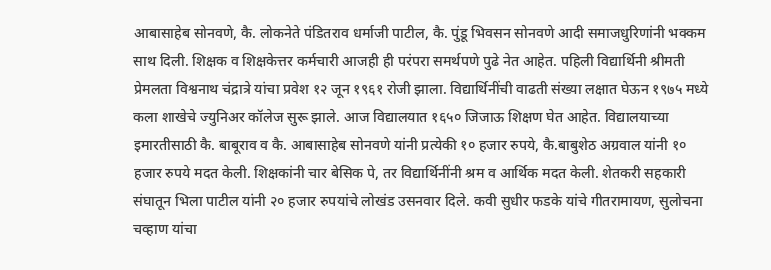आबासाहेब सोनवणे, कै. लोकनेते पंडितराव धर्माजी पाटील, कै. पुंडू भिवसन सोनवणे आदी समाजधुरिणांनी भक्कम साथ दिली. शिक्षक व शिक्षकेत्तर कर्मचारी आजही ही परंपरा समर्थपणे पुढे नेत आहेत. पहिली विद्यार्थिनी श्रीमती प्रेमलता विश्वनाथ चंद्रात्रे यांचा प्रवेश १२ जून १९६१ रोजी झाला. विद्यार्थिनींची वाढती संख्या लक्षात घेऊन १९७५ मध्ये कला शाखेचे ज्युनिअर कॉलेज सुरू झाले. आज विद्यालयात १६५० जिजाऊ शिक्षण घेत आहेत. विद्यालयाच्या इमारतीसाठी कै. बाबूराव व कै. आबासाहेब सोनवणे यांनी प्रत्येकी १० हजार रुपये, कै.बाबुशेठ अग्रवाल यांनी १० हजार रुपये मदत केली. शिक्षकांनी चार बेसिक पे, तर विद्यार्थिनींनी श्रम व आर्थिक मदत केली. शेतकरी सहकारी संघातून भिला पाटील यांनी २० हजार रुपयांचे लोखंड उसनवार दिले. कवी सुधीर फडके यांचे गीतरामायण, सुलोचना चव्हाण यांचा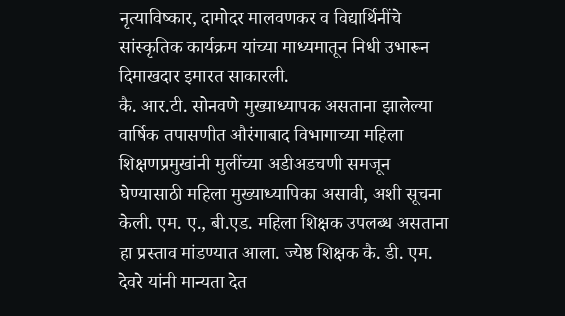नृत्याविष्कार, दामोदर मालवणकर व विद्यार्थिनींचे सांस्कृतिक कार्यक्रम यांच्या माध्यमातून निधी उभारून दिमाखदार इमारत साकारली.
कै. आर.टी. सोनवणे मुख्याध्यापक असताना झालेल्या वार्षिक तपासणीत औरंगाबाद विभागाच्या महिला शिक्षणप्रमुखांनी मुलींच्या अडीअडचणी समजून घेण्यासाठी महिला मुख्याध्यापिका असावी, अशी सूचना केली. एम. ए., बी.एड. महिला शिक्षक उपलब्ध असताना हा प्रस्ताव मांडण्यात आला. ज्येष्ठ शिक्षक कै. डी. एम. देवरे यांनी मान्यता देत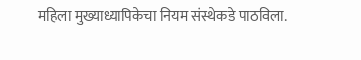महिला मुख्याध्यापिकेचा नियम संस्थेकडे पाठविला.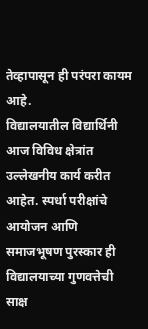तेव्हापासून ही परंपरा कायम आहे.
विद्यालयातील विद्यार्थिनी आज विविध क्षेत्रांत उल्लेखनीय कार्य करीत आहेत. स्पर्धा परीक्षांचे आयोजन आणि समाजभूषण पुरस्कार ही विद्यालयाच्या गुणवत्तेची साक्ष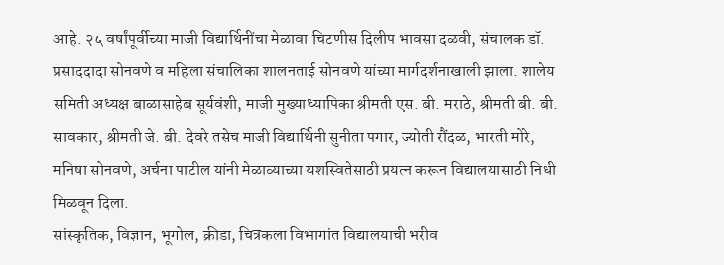आहे. २५ वर्षांपूर्वीच्या माजी विद्यार्थिनींचा मेळावा चिटणीस दिलीप भावसा दळवी, संचालक डॉ. प्रसाददादा सोनवणे व महिला संचालिका शालनताई सोनवणे यांच्या मार्गदर्शनाखाली झाला. शालेय समिती अध्यक्ष बाळासाहेब सूर्यवंशी, माजी मुख्याध्यापिका श्रीमती एस. बी. मराठे, श्रीमती बी. बी. सावकार, श्रीमती जे. बी. देवरे तसेच माजी विद्यार्थिनी सुनीता पगार, ज्योती रौंदळ, भारती मोरे, मनिषा सोनवणे, अर्चना पाटील यांनी मेळाव्याच्या यशस्वितेसाठी प्रयत्न करून विद्यालयासाठी निधी मिळवून दिला.
सांस्कृतिक, विज्ञान, भूगोल, क्रीडा, चित्रकला विभागांत विद्यालयाची भरीव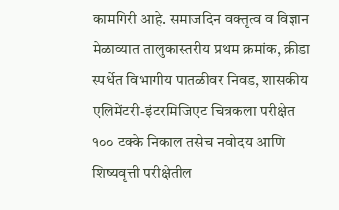कामगिरी आहे. समाजदिन वक्तृत्व व विज्ञान मेळाव्यात तालुकास्तरीय प्रथम क्रमांक, क्रीडा स्पर्धेत विभागीय पातळीवर निवड, शासकीय एलिमेंटरी-इंटरमिजिएट चित्रकला परीक्षेत १०० टक्के निकाल तसेच नवोदय आणि शिष्यवृत्ती परीक्षेतील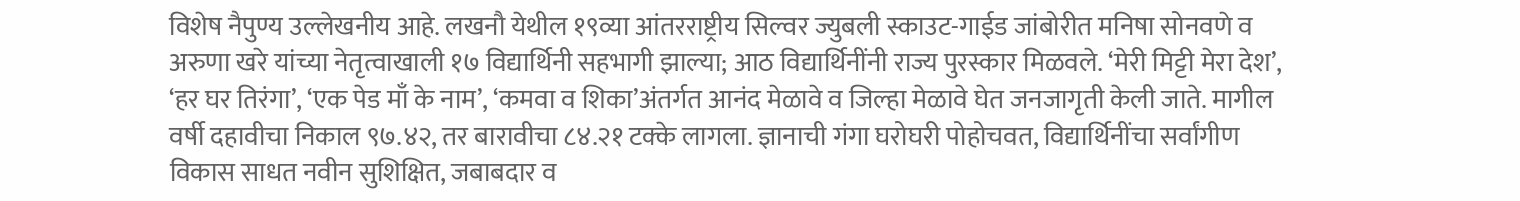विशेष नैपुण्य उल्लेखनीय आहे. लखनौ येथील १९व्या आंतरराष्ट्रीय सिल्वर ज्युबली स्काउट-गाईड जांबोरीत मनिषा सोनवणे व अरुणा खरे यांच्या नेतृत्वाखाली १७ विद्यार्थिनी सहभागी झाल्या; आठ विद्यार्थिनींनी राज्य पुरस्कार मिळवले. ‘मेरी मिट्टी मेरा देश’, ‘हर घर तिरंगा’, ‘एक पेड माँ के नाम’, ‘कमवा व शिका’अंतर्गत आनंद मेळावे व जिल्हा मेळावे घेत जनजागृती केली जाते. मागील वर्षी दहावीचा निकाल ९७.४२, तर बारावीचा ८४.२१ टक्के लागला. ज्ञानाची गंगा घरोघरी पोहोचवत, विद्यार्थिनींचा सर्वांगीण विकास साधत नवीन सुशिक्षित, जबाबदार व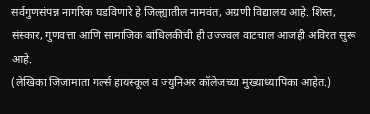सर्वगुणसंपन्न नागरिक घडविणारे हे जिल्ह्यातील नामवंत, अग्रणी विद्यालय आहे. शिस्त, संस्कार, गुणवत्ता आणि सामाजिक बांधिलकीची ही उज्ज्वल वाटचाल आजही अविरत सुरू आहे.
(लेखिका जिजामाता गर्ल्स हायस्कूल व ज्युनिअर कॉलेजच्या मुख्याध्यापिका आहेत.)